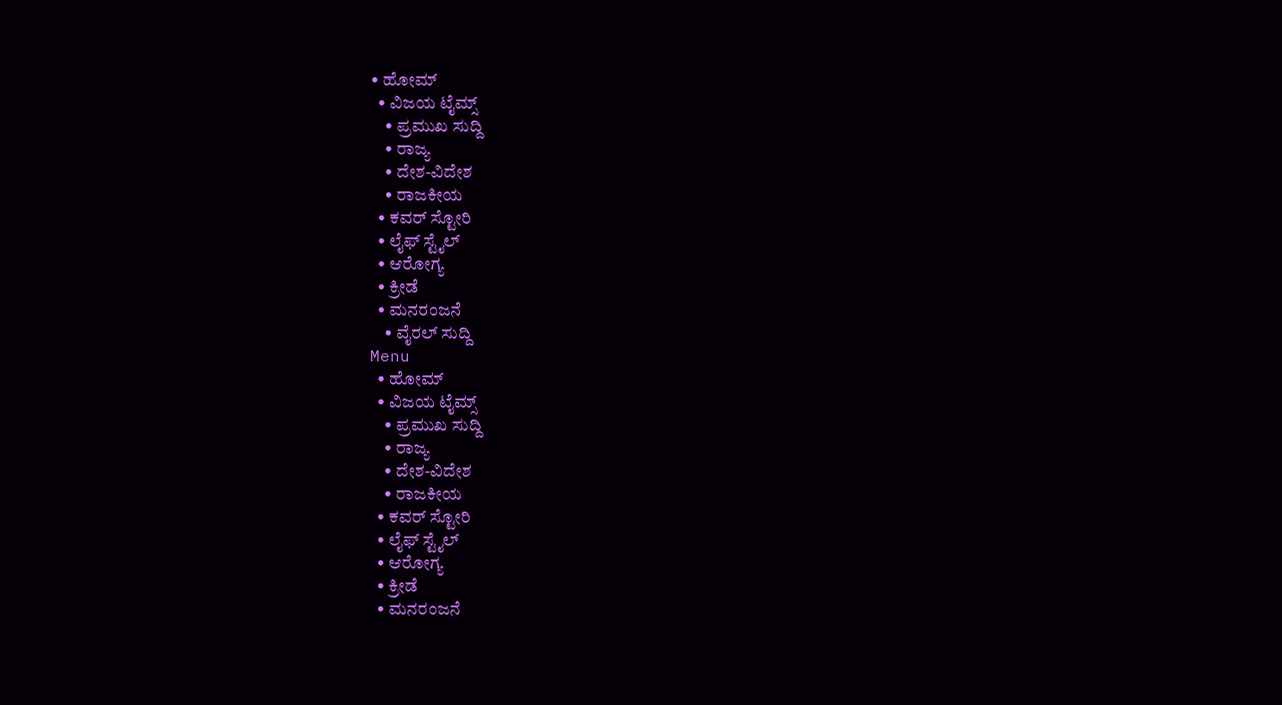• ಹೋಮ್
  • ವಿಜಯ ಟೈಮ್ಸ್‌
    • ಪ್ರಮುಖ ಸುದ್ದಿ
    • ರಾಜ್ಯ
    • ದೇಶ-ವಿದೇಶ
    • ರಾಜಕೀಯ
  • ಕವರ್‌ ಸ್ಟೋರಿ
  • ಲೈಫ್ ಸ್ಟೈಲ್
  • ಆರೋಗ್ಯ
  • ಕ್ರೀಡೆ
  • ಮನರಂಜನೆ
    • ವೈರಲ್ ಸುದ್ದಿ
Menu
  • ಹೋಮ್
  • ವಿಜಯ ಟೈಮ್ಸ್‌
    • ಪ್ರಮುಖ ಸುದ್ದಿ
    • ರಾಜ್ಯ
    • ದೇಶ-ವಿದೇಶ
    • ರಾಜಕೀಯ
  • ಕವರ್‌ ಸ್ಟೋರಿ
  • ಲೈಫ್ ಸ್ಟೈಲ್
  • ಆರೋಗ್ಯ
  • ಕ್ರೀಡೆ
  • ಮನರಂಜನೆ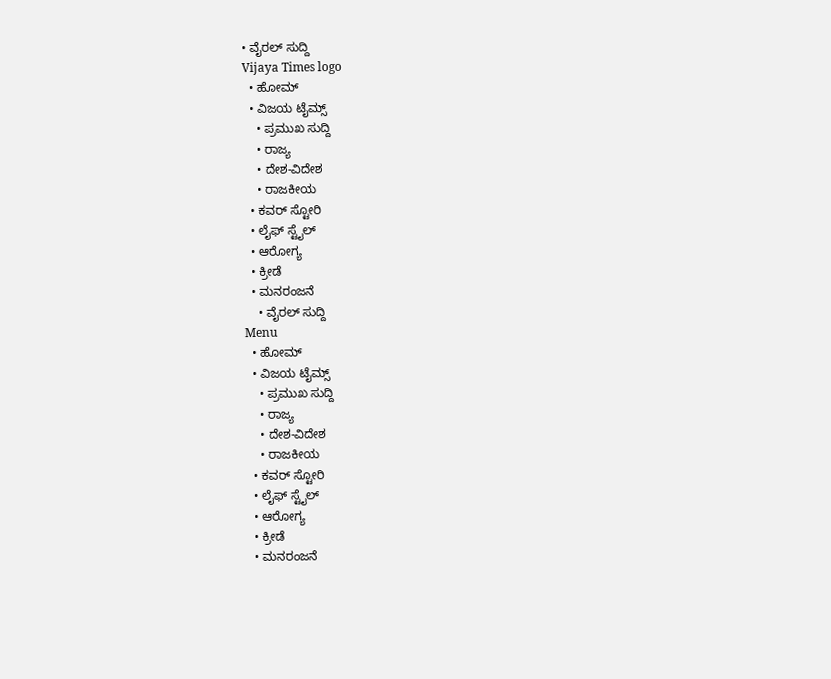• ವೈರಲ್ ಸುದ್ದಿ
Vijaya Times logo
  • ಹೋಮ್
  • ವಿಜಯ ಟೈಮ್ಸ್‌
    • ಪ್ರಮುಖ ಸುದ್ದಿ
    • ರಾಜ್ಯ
    • ದೇಶ-ವಿದೇಶ
    • ರಾಜಕೀಯ
  • ಕವರ್‌ ಸ್ಟೋರಿ
  • ಲೈಫ್ ಸ್ಟೈಲ್
  • ಆರೋಗ್ಯ
  • ಕ್ರೀಡೆ
  • ಮನರಂಜನೆ
    • ವೈರಲ್ ಸುದ್ದಿ
Menu
  • ಹೋಮ್
  • ವಿಜಯ ಟೈಮ್ಸ್‌
    • ಪ್ರಮುಖ ಸುದ್ದಿ
    • ರಾಜ್ಯ
    • ದೇಶ-ವಿದೇಶ
    • ರಾಜಕೀಯ
  • ಕವರ್‌ ಸ್ಟೋರಿ
  • ಲೈಫ್ ಸ್ಟೈಲ್
  • ಆರೋಗ್ಯ
  • ಕ್ರೀಡೆ
  • ಮನರಂಜನೆ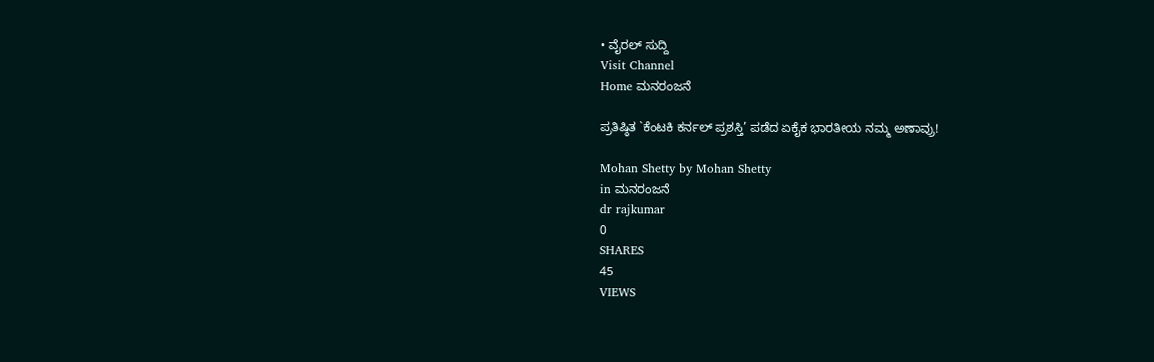• ವೈರಲ್ ಸುದ್ದಿ
Visit Channel
Home ಮನರಂಜನೆ

ಪ್ರತಿಷ್ಠಿತ `ಕೆಂಟಕಿ ಕರ್ನಲ್ ಪ್ರಶಸ್ತಿ’ ಪಡೆದ ಏಕೈಕ ಭಾರತೀಯ ನಮ್ಮ ಅಣಾವ್ರು!

Mohan Shetty by Mohan Shetty
in ಮನರಂಜನೆ
dr rajkumar
0
SHARES
45
VIEWS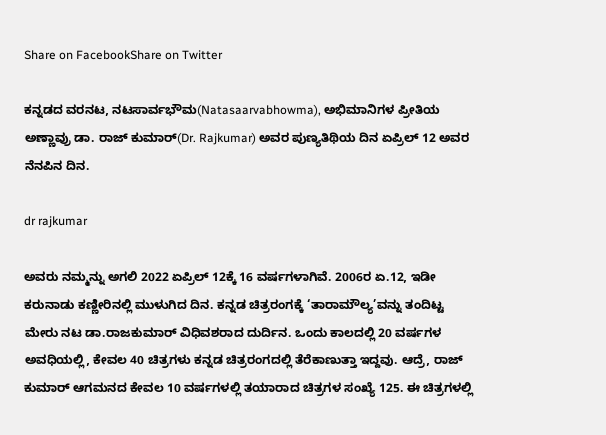Share on FacebookShare on Twitter

ಕನ್ನಡದ ವರನಟ, ನಟಸಾರ್ವಭೌಮ(Natasaarvabhowma), ಅಭಿಮಾನಿಗಳ ಪ್ರೀತಿಯ ಅಣ್ಣಾವ್ರು ಡಾ. ರಾಜ್ ಕುಮಾರ್(Dr. Rajkumar) ಅವರ ಪುಣ್ಯತಿಥಿಯ ದಿನ ಏಪ್ರಿಲ್ 12 ಅವರ ನೆನಪಿನ ದಿನ.

dr rajkumar

ಅವರು ನಮ್ಮನ್ನು ಅಗಲಿ 2022 ಏಪ್ರಿಲ್ 12ಕ್ಕೆ 16 ವರ್ಷಗಳಾಗಿವೆ. 2006ರ ಏ.12, ಇಡೀ ಕರುನಾಡು ಕಣ್ಣೀರಿನಲ್ಲಿ ಮುಳುಗಿದ ದಿನ. ಕನ್ನಡ ಚಿತ್ರರಂಗಕ್ಕೆ ‘ತಾರಾಮೌಲ್ಯ’ವನ್ನು ತಂದಿಟ್ಟ ಮೇರು ನಟ ಡಾ.ರಾಜಕುಮಾರ್ ವಿಧಿವಶರಾದ ದುರ್ದಿನ. ಒಂದು ಕಾಲದಲ್ಲಿ 20 ವರ್ಷಗಳ ಅವಧಿಯಲ್ಲಿ, ಕೇವಲ 40 ಚಿತ್ರಗಳು ಕನ್ನಡ ಚಿತ್ರರಂಗದಲ್ಲಿ ತೆರೆಕಾಣುತ್ತಾ ಇದ್ದವು. ಆದ್ರೆ, ರಾಜ್ ಕುಮಾರ್ ಆಗಮನದ ಕೇವಲ 10 ವರ್ಷಗಳಲ್ಲಿ ತಯಾರಾದ ಚಿತ್ರಗಳ ಸಂಖ್ಯೆ 125. ಈ ಚಿತ್ರಗಳಲ್ಲಿ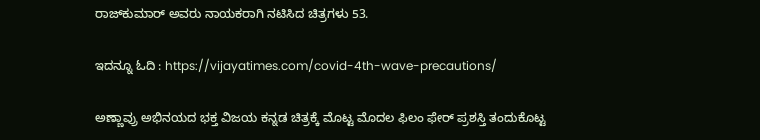ರಾಜ್‌ಕುಮಾರ್ ಅವರು ನಾಯಕರಾಗಿ ನಟಿಸಿದ ಚಿತ್ರಗಳು 53.

ಇದನ್ನೂ ಓದಿ : https://vijayatimes.com/covid-4th-wave-precautions/

ಅಣ್ಣಾವ್ರು ಅಭಿನಯದ ಭಕ್ತ ವಿಜಯ ಕನ್ನಡ ಚಿತ್ರಕ್ಕೆ ಮೊಟ್ಟ ಮೊದಲ ಫಿಲಂ ಫೇರ್ ಪ್ರಶಸ್ತಿ ತಂದುಕೊಟ್ಟ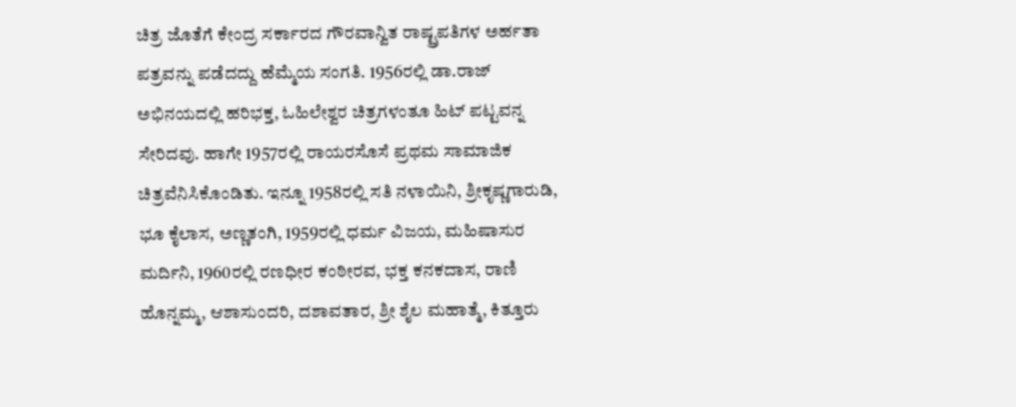ಚಿತ್ರ ಜೊತೆಗೆ ಕೇಂದ್ರ ಸರ್ಕಾರದ ಗೌರವಾನ್ವಿತ ರಾಷ್ಟ್ರಪತಿಗಳ ಅರ್ಹತಾ ಪತ್ರವನ್ನು ಪಡೆದದ್ದು ಹೆಮ್ಮೆಯ ಸಂಗತಿ. 1956ರಲ್ಲಿ ಡಾ.ರಾಜ್ ಅಭಿನಯದಲ್ಲಿ ಹರಿಭಕ್ತ, ಓಹಿಲೇಶ್ವರ ಚಿತ್ರಗಳಂತೂ ಹಿಟ್ ಪಟ್ಟವನ್ನ ಸೇರಿದವು. ಹಾಗೇ 1957ರಲ್ಲಿ ರಾಯರಸೊಸೆ ಪ್ರಥಮ ಸಾಮಾಜಿಕ ಚಿತ್ರವೆನಿಸಿಕೊಂಡಿತು. ಇನ್ನೂ 1958ರಲ್ಲಿ ಸತಿ ನಳಾಯಿನಿ, ಶ್ರೀಕೃಷ್ಣಗಾರುಡಿ, ಭೂ ಕೈಲಾಸ, ಅಣ್ಣತಂಗಿ, 1959ರಲ್ಲಿ ಧರ್ಮ ವಿಜಯ, ಮಹಿಷಾಸುರ ಮರ್ದಿನಿ, 1960ರಲ್ಲಿ ರಣಧೀರ ಕಂಠೀರವ, ಭಕ್ತ ಕನಕದಾಸ, ರಾಣಿ ಹೊನ್ನಮ್ಮ, ಆಶಾಸುಂದರಿ, ದಶಾವತಾರ, ಶ್ರೀ ಶೈಲ ಮಹಾತ್ಮೆ, ಕಿತ್ತೂರು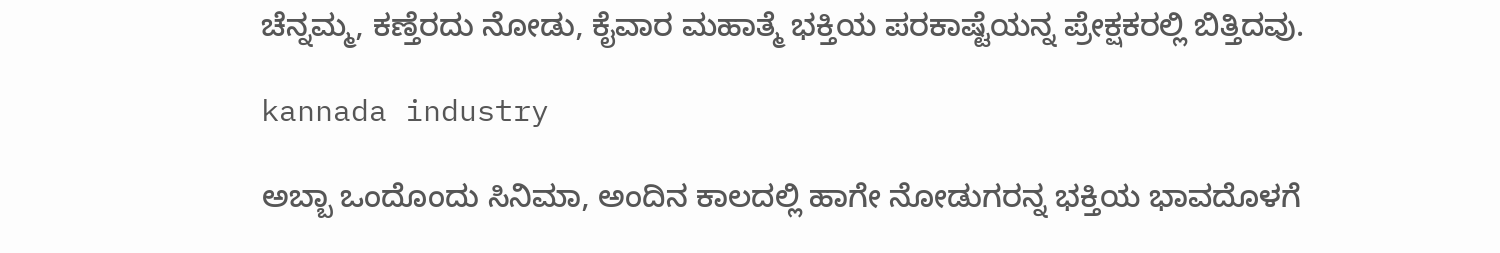ಚೆನ್ನಮ್ಮ, ಕಣ್ತೆರದು ನೋಡು, ಕೈವಾರ ಮಹಾತ್ಮೆ ಭಕ್ತಿಯ ಪರಕಾಷ್ಟೆಯನ್ನ ಪ್ರೇಕ್ಷಕರಲ್ಲಿ ಬಿತ್ತಿದವು.

kannada industry

ಅಬ್ಬಾ ಒಂದೊಂದು ಸಿನಿಮಾ, ಅಂದಿನ ಕಾಲದಲ್ಲಿ ಹಾಗೇ ನೋಡುಗರನ್ನ ಭಕ್ತಿಯ ಭಾವದೊಳಗೆ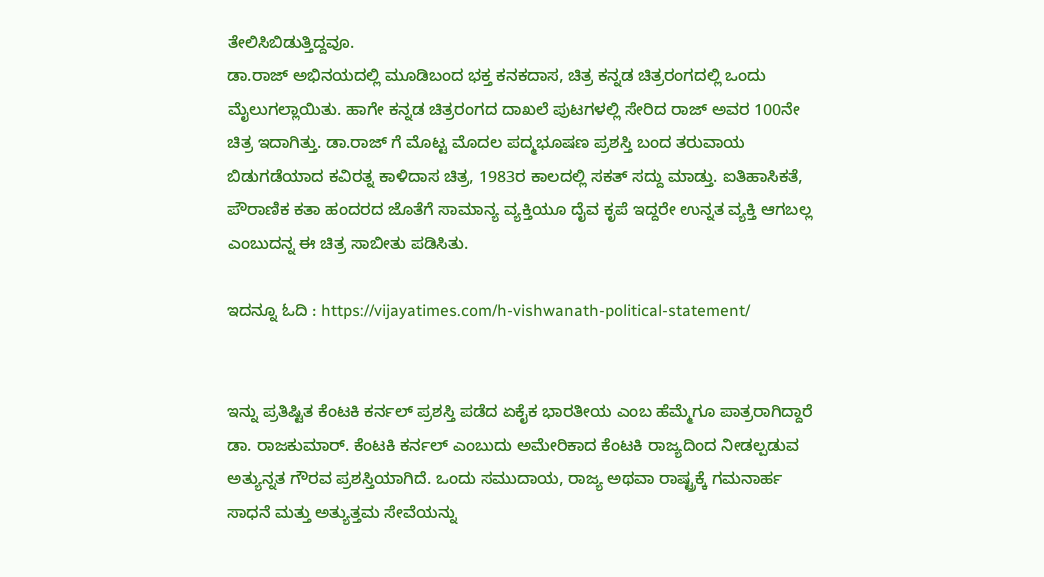ತೇಲಿಸಿಬಿಡುತ್ತಿದ್ದವೂ.
ಡಾ.ರಾಜ್ ಅಭಿನಯದಲ್ಲಿ ಮೂಡಿಬಂದ ಭಕ್ತ ಕನಕದಾಸ, ಚಿತ್ರ ಕನ್ನಡ ಚಿತ್ರರಂಗದಲ್ಲಿ ಒಂದು ಮೈಲುಗಲ್ಲಾಯಿತು. ಹಾಗೇ ಕನ್ನಡ ಚಿತ್ರರಂಗದ ದಾಖಲೆ ಪುಟಗಳಲ್ಲಿ ಸೇರಿದ ರಾಜ್ ಅವರ 100ನೇ ಚಿತ್ರ ಇದಾಗಿತ್ತು. ಡಾ.ರಾಜ್ ಗೆ ಮೊಟ್ಟ ಮೊದಲ ಪದ್ಮಭೂಷಣ ಪ್ರಶಸ್ತಿ ಬಂದ ತರುವಾಯ ಬಿಡುಗಡೆಯಾದ ಕವಿರತ್ನ ಕಾಳಿದಾಸ ಚಿತ್ರ, 1983ರ ಕಾಲದಲ್ಲಿ ಸಕತ್ ಸದ್ದು ಮಾಡ್ತು. ಐತಿಹಾಸಿಕತೆ, ಪೌರಾಣಿಕ ಕತಾ ಹಂದರದ ಜೊತೆಗೆ ಸಾಮಾನ್ಯ ವ್ಯಕ್ತಿಯೂ ದೈವ ಕೃಪೆ ಇದ್ದರೇ ಉನ್ನತ ವ್ಯಕ್ತಿ ಆಗಬಲ್ಲ ಎಂಬುದನ್ನ ಈ ಚಿತ್ರ ಸಾಬೀತು ಪಡಿಸಿತು.

ಇದನ್ನೂ ಓದಿ : https://vijayatimes.com/h-vishwanath-political-statement/


ಇನ್ನು ಪ್ರತಿಷ್ಟಿತ ಕೆಂಟಕಿ ಕರ್ನಲ್ ಪ್ರಶಸ್ತಿ ಪಡೆದ ಏಕೈಕ ಭಾರತೀಯ ಎಂಬ ಹೆಮ್ಮೆಗೂ ಪಾತ್ರರಾಗಿದ್ದಾರೆ ಡಾ. ರಾಜಕುಮಾರ್. ಕೆಂಟಕಿ ಕರ್ನಲ್ ಎಂಬುದು ಅಮೇರಿಕಾದ ಕೆಂಟಕಿ ರಾಜ್ಯದಿಂದ ನೀಡಲ್ಪಡುವ ಅತ್ಯುನ್ನತ ಗೌರವ ಪ್ರಶಸ್ತಿಯಾಗಿದೆ. ಒಂದು ಸಮುದಾಯ, ರಾಜ್ಯ ಅಥವಾ ರಾಷ್ಟ್ರಕ್ಕೆ ಗಮನಾರ್ಹ ಸಾಧನೆ ಮತ್ತು ಅತ್ಯುತ್ತಮ ಸೇವೆಯನ್ನು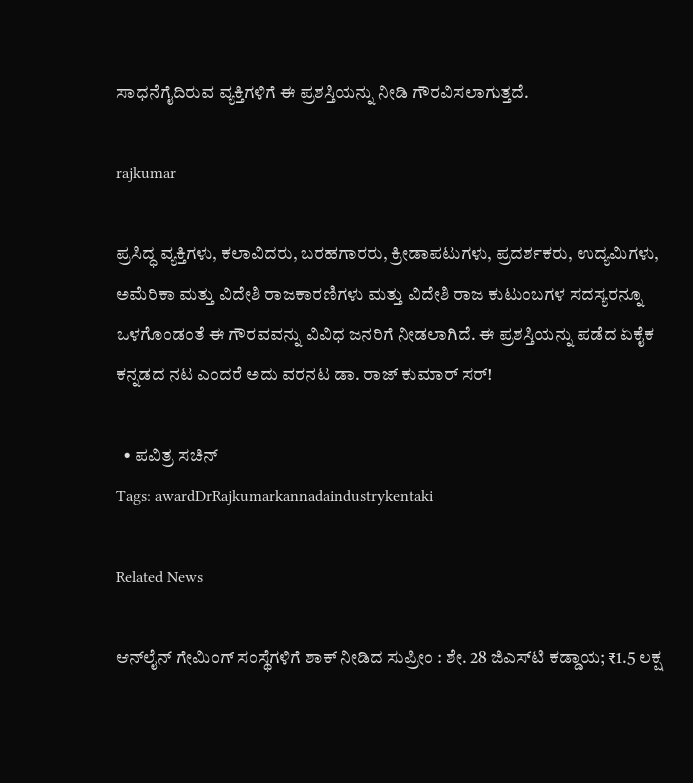ಸಾಧನೆಗೈದಿರುವ ವ್ಯಕ್ತಿಗಳಿಗೆ ಈ ಪ್ರಶಸ್ತಿಯನ್ನು ನೀಡಿ ಗೌರವಿಸಲಾಗುತ್ತದೆ.

rajkumar

ಪ್ರಸಿದ್ಧ ವ್ಯಕ್ತಿಗಳು, ಕಲಾವಿದರು, ಬರಹಗಾರರು, ಕ್ರೀಡಾಪಟುಗಳು, ಪ್ರದರ್ಶಕರು, ಉದ್ಯಮಿಗಳು, ಅಮೆರಿಕಾ ಮತ್ತು ವಿದೇಶಿ ರಾಜಕಾರಣಿಗಳು ಮತ್ತು ವಿದೇಶಿ ರಾಜ ಕುಟುಂಬಗಳ ಸದಸ್ಯರನ್ನೂ ಒಳಗೊಂಡಂತೆ ಈ ಗೌರವವನ್ನು ವಿವಿಧ ಜನರಿಗೆ ನೀಡಲಾಗಿದೆ. ಈ ಪ್ರಶಸ್ತಿಯನ್ನು ಪಡೆದ ಏಕೈಕ ಕನ್ನಡದ ನಟ ಎಂದರೆ ಅದು ವರನಟ ಡಾ. ರಾಜ್ ಕುಮಾರ್ ಸರ್!

  • ಪವಿತ್ರ ಸಚಿನ್
Tags: awardDrRajkumarkannadaindustrykentaki

Related News

ಆನ್‌ಲೈನ್ ಗೇಮಿಂಗ್ ಸಂಸ್ಥೆಗಳಿಗೆ ಶಾಕ್ ನೀಡಿದ ಸುಪ್ರೀಂ : ಶೇ. 28 ಜಿಎಸ್‌ಟಿ ಕಡ್ಡಾಯ; ₹1.5 ಲಕ್ಷ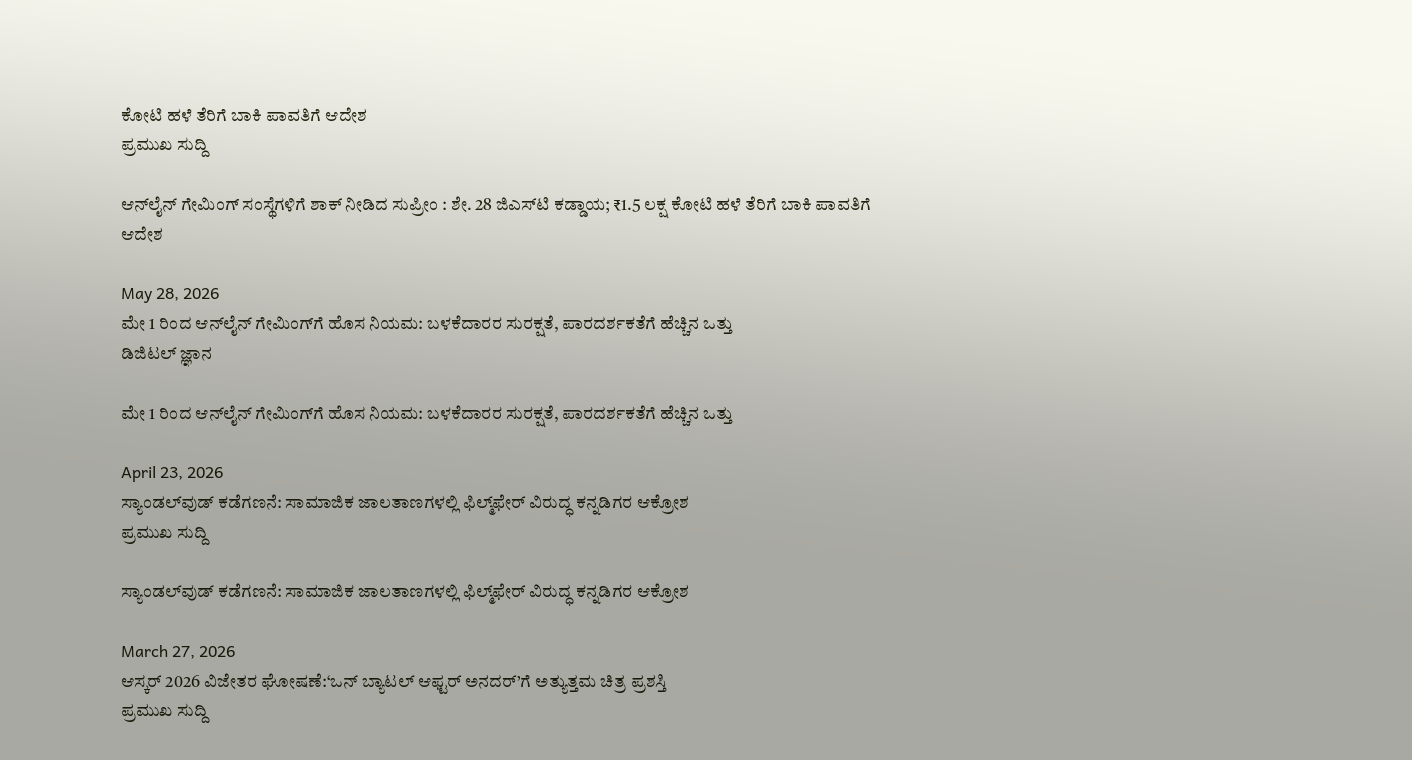ಕೋಟಿ ಹಳೆ ತೆರಿಗೆ ಬಾಕಿ ಪಾವತಿಗೆ ಆದೇಶ
ಪ್ರಮುಖ ಸುದ್ದಿ

ಆನ್‌ಲೈನ್ ಗೇಮಿಂಗ್ ಸಂಸ್ಥೆಗಳಿಗೆ ಶಾಕ್ ನೀಡಿದ ಸುಪ್ರೀಂ : ಶೇ. 28 ಜಿಎಸ್‌ಟಿ ಕಡ್ಡಾಯ; ₹1.5 ಲಕ್ಷ ಕೋಟಿ ಹಳೆ ತೆರಿಗೆ ಬಾಕಿ ಪಾವತಿಗೆ ಆದೇಶ

May 28, 2026
ಮೇ 1 ರಿಂದ ಆನ್‌ಲೈನ್ ಗೇಮಿಂಗ್‌ಗೆ ಹೊಸ ನಿಯಮ: ಬಳಕೆದಾರರ ಸುರಕ್ಷತೆ, ಪಾರದರ್ಶಕತೆಗೆ ಹೆಚ್ಚಿನ ಒತ್ತು
ಡಿಜಿಟಲ್ ಜ್ಞಾನ

ಮೇ 1 ರಿಂದ ಆನ್‌ಲೈನ್ ಗೇಮಿಂಗ್‌ಗೆ ಹೊಸ ನಿಯಮ: ಬಳಕೆದಾರರ ಸುರಕ್ಷತೆ, ಪಾರದರ್ಶಕತೆಗೆ ಹೆಚ್ಚಿನ ಒತ್ತು

April 23, 2026
ಸ್ಯಾಂಡಲ್‌ವುಡ್ ಕಡೆಗಣನೆ: ಸಾಮಾಜಿಕ ಜಾಲತಾಣಗಳಲ್ಲಿ ಫಿಲ್ಮ್‌ಫೇರ್ ವಿರುದ್ಧ ಕನ್ನಡಿಗರ ಆಕ್ರೋಶ
ಪ್ರಮುಖ ಸುದ್ದಿ

ಸ್ಯಾಂಡಲ್‌ವುಡ್ ಕಡೆಗಣನೆ: ಸಾಮಾಜಿಕ ಜಾಲತಾಣಗಳಲ್ಲಿ ಫಿಲ್ಮ್‌ಫೇರ್ ವಿರುದ್ಧ ಕನ್ನಡಿಗರ ಆಕ್ರೋಶ

March 27, 2026
ಆಸ್ಕರ್ 2026 ವಿಜೇತರ ಘೋಷಣೆ:‘ಒನ್ ಬ್ಯಾಟಲ್ ಆಫ್ಟರ್ ಅನದರ್’ಗೆ ಅತ್ಯುತ್ತಮ ಚಿತ್ರ ಪ್ರಶಸ್ತಿ
ಪ್ರಮುಖ ಸುದ್ದಿ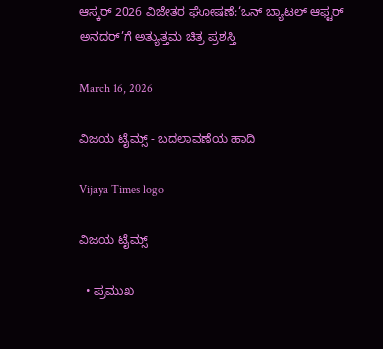ಆಸ್ಕರ್ 2026 ವಿಜೇತರ ಘೋಷಣೆ:‘ಒನ್ ಬ್ಯಾಟಲ್ ಆಫ್ಟರ್ ಅನದರ್’ಗೆ ಅತ್ಯುತ್ತಮ ಚಿತ್ರ ಪ್ರಶಸ್ತಿ

March 16, 2026

ವಿಜಯ ಟೈಮ್ಸ್‌ - ಬದಲಾವಣೆಯ ಹಾದಿ

Vijaya Times logo

ವಿಜಯ ಟೈಮ್ಸ್‌

  • ಪ್ರಮುಖ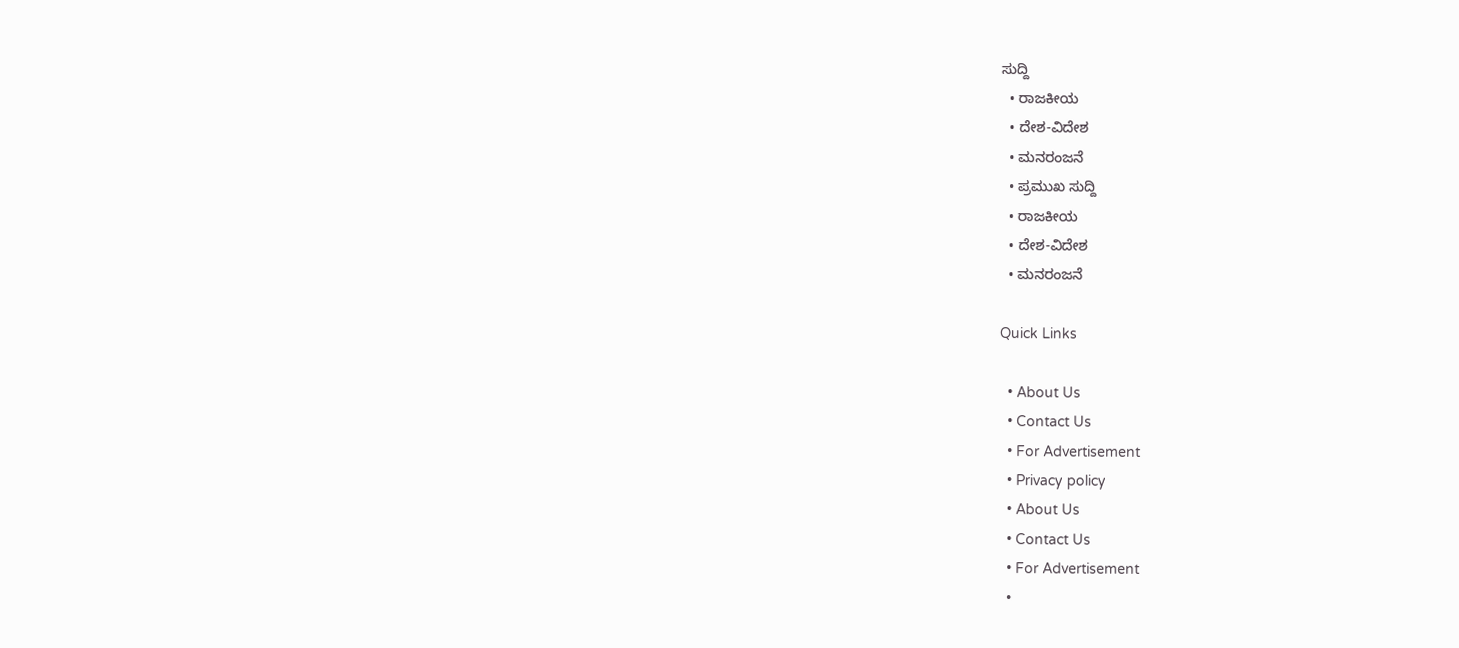ಸುದ್ದಿ
  • ರಾಜಕೀಯ
  • ದೇಶ-ವಿದೇಶ
  • ಮನರಂಜನೆ
  • ಪ್ರಮುಖ ಸುದ್ದಿ
  • ರಾಜಕೀಯ
  • ದೇಶ-ವಿದೇಶ
  • ಮನರಂಜನೆ

Quick Links

  • About Us
  • Contact Us
  • For Advertisement
  • Privacy policy
  • About Us
  • Contact Us
  • For Advertisement
  •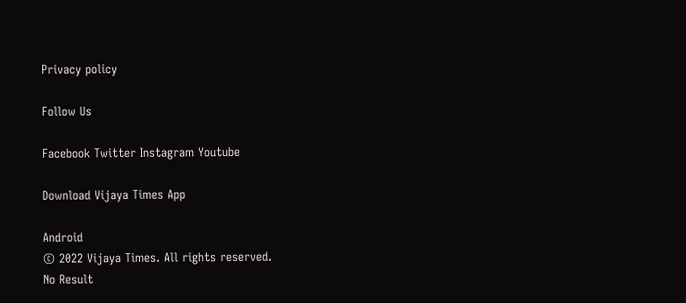Privacy policy

Follow Us

Facebook Twitter Instagram Youtube

Download Vijaya Times App

Android
© 2022 Vijaya Times. All rights reserved.
No Result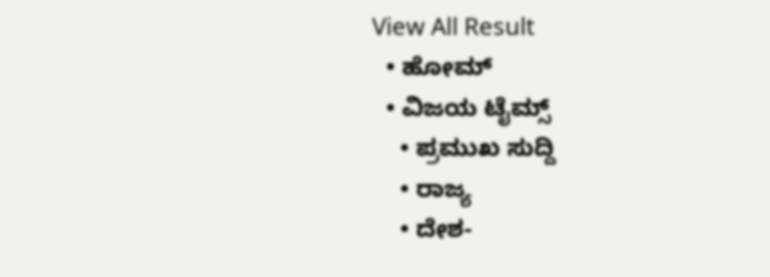View All Result
  • ಹೋಮ್
  • ವಿಜಯ ಟೈಮ್ಸ್‌
    • ಪ್ರಮುಖ ಸುದ್ದಿ
    • ರಾಜ್ಯ
    • ದೇಶ-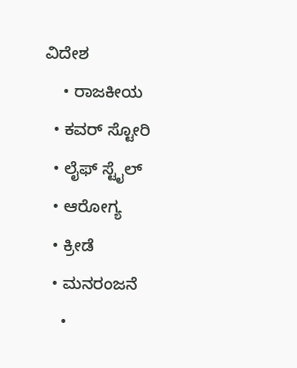ವಿದೇಶ
    • ರಾಜಕೀಯ
  • ಕವರ್‌ ಸ್ಟೋರಿ
  • ಲೈಫ್ ಸ್ಟೈಲ್
  • ಆರೋಗ್ಯ
  • ಕ್ರೀಡೆ
  • ಮನರಂಜನೆ
    •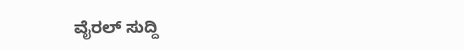ವೈರಲ್ ಸುದ್ದಿ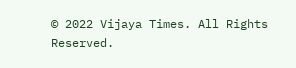© 2022 Vijaya Times. All Rights Reserved.